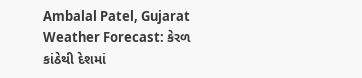Ambalal Patel, Gujarat Weather Forecast: કેરળ કાંઠેથી દેશમાં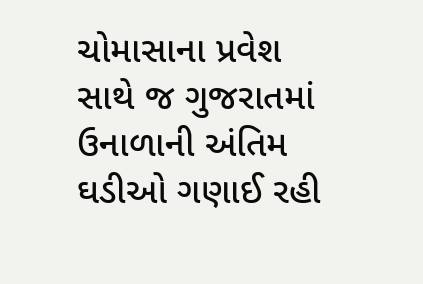ચોમાસાના પ્રવેશ સાથે જ ગુજરાતમાં ઉનાળાની અંતિમ ઘડીઓ ગણાઈ રહી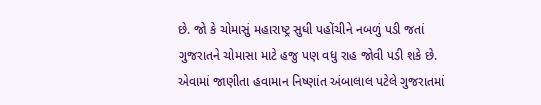છે. જો કે ચોમાસું મહારાષ્ટ્ર સુધી પહોંચીને નબળું પડી જતાં ગુજરાતને ચોમાસા માટે હજુ પણ વધુ રાહ જોવી પડી શકે છે. એવામાં જાણીતા હવામાન નિષ્ણાંત અંબાલાલ પટેલે ગુજરાતમાં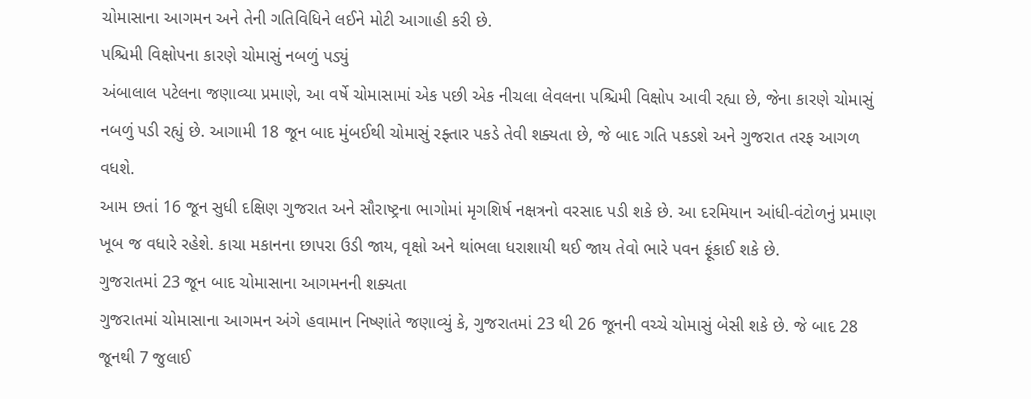ચોમાસાના આગમન અને તેની ગતિવિધિને લઈને મોટી આગાહી કરી છે.
પશ્ચિમી વિક્ષોપના કારણે ચોમાસું નબળું પડ્યું
અંબાલાલ પટેલના જણાવ્યા પ્રમાણે, આ વર્ષે ચોમાસામાં એક પછી એક નીચલા લેવલના પશ્ચિમી વિક્ષોપ આવી રહ્યા છે, જેના કારણે ચોમાસું નબળું પડી રહ્યું છે. આગામી 18 જૂન બાદ મુંબઈથી ચોમાસું રફ્તાર પકડે તેવી શક્યતા છે, જે બાદ ગતિ પકડશે અને ગુજરાત તરફ આગળ વધશે.
આમ છતાં 16 જૂન સુધી દક્ષિણ ગુજરાત અને સૌરાષ્ટ્રના ભાગોમાં મૃગશિર્ષ નક્ષત્રનો વરસાદ પડી શકે છે. આ દરમિયાન આંધી-વંટોળનું પ્રમાણ ખૂબ જ વધારે રહેશે. કાચા મકાનના છાપરા ઉડી જાય, વૃક્ષો અને થાંભલા ધરાશાયી થઈ જાય તેવો ભારે પવન ફૂંકાઈ શકે છે.
ગુજરાતમાં 23 જૂન બાદ ચોમાસાના આગમનની શક્યતા
ગુજરાતમાં ચોમાસાના આગમન અંગે હવામાન નિષ્ણાંતે જણાવ્યું કે, ગુજરાતમાં 23 થી 26 જૂનની વચ્ચે ચોમાસું બેસી શકે છે. જે બાદ 28 જૂનથી 7 જુલાઈ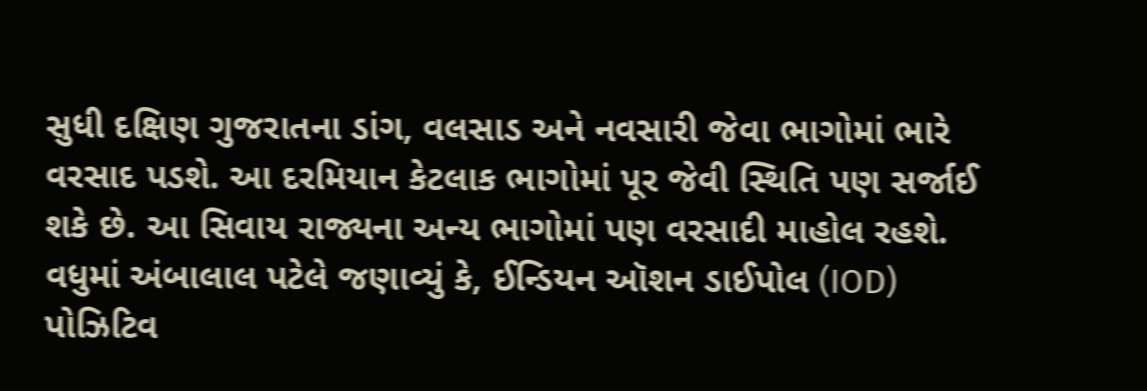સુધી દક્ષિણ ગુજરાતના ડાંગ, વલસાડ અને નવસારી જેવા ભાગોમાં ભારે વરસાદ પડશે. આ દરમિયાન કેટલાક ભાગોમાં પૂર જેવી સ્થિતિ પણ સર્જાઈ શકે છે. આ સિવાય રાજ્યના અન્ય ભાગોમાં પણ વરસાદી માહોલ રહશે.
વધુમાં અંબાલાલ પટેલે જણાવ્યું કે, ઈન્ડિયન ઑશન ડાઈપોલ (IOD) પોઝિટિવ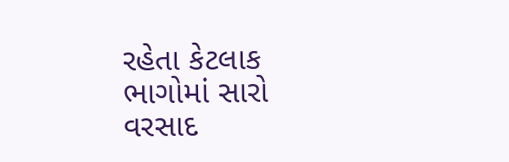રહેતા કેટલાક ભાગોમાં સારો વરસાદ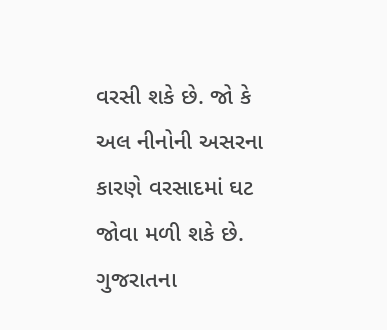વરસી શકે છે. જો કે અલ નીનોની અસરના કારણે વરસાદમાં ઘટ જોવા મળી શકે છે. ગુજરાતના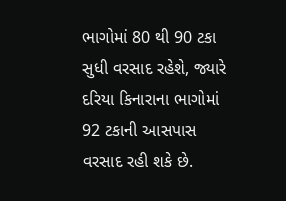ભાગોમાં 80 થી 90 ટકા સુધી વરસાદ રહેશે, જ્યારે દરિયા કિનારાના ભાગોમાં 92 ટકાની આસપાસ વરસાદ રહી શકે છે.